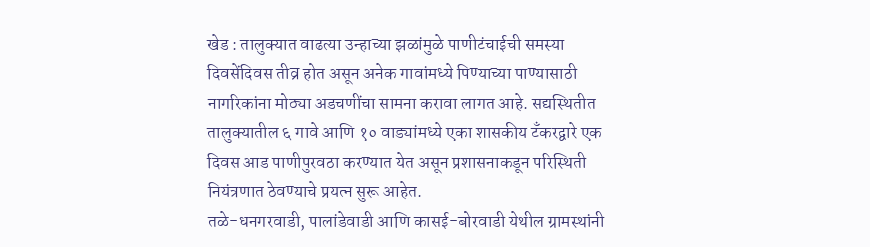खेड : तालुक्यात वाढत्या उन्हाच्या झळांमुळे पाणीटंचाईची समस्या दिवसेंदिवस तीव्र होत असून अनेक गावांमध्ये पिण्याच्या पाण्यासाठी नागरिकांना मोठ्या अडचणींचा सामना करावा लागत आहे. सद्यस्थितीत तालुक्यातील ६ गावे आणि १० वाड्यांमध्ये एका शासकीय टँकरद्वारे एक दिवस आड पाणीपुरवठा करण्यात येत असून प्रशासनाकडून परिस्थिती नियंत्रणात ठेवण्याचे प्रयत्न सुरू आहेत.
तळे-धनगरवाडी, पालांडेवाडी आणि कासई-बोरवाडी येथील ग्रामस्थांनी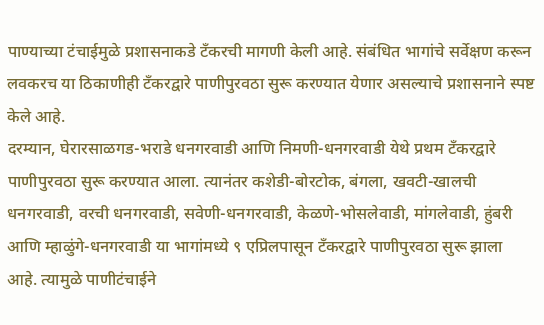पाण्याच्या टंचाईमुळे प्रशासनाकडे टँकरची मागणी केली आहे. संबंधित भागांचे सर्वेक्षण करून लवकरच या ठिकाणीही टँकरद्वारे पाणीपुरवठा सुरू करण्यात येणार असल्याचे प्रशासनाने स्पष्ट केले आहे.
दरम्यान, घेरारसाळगड-भराडे धनगरवाडी आणि निमणी-धनगरवाडी येथे प्रथम टँकरद्वारे पाणीपुरवठा सुरू करण्यात आला. त्यानंतर कशेडी-बोरटोक, बंगला, खवटी-खालची धनगरवाडी, वरची धनगरवाडी, सवेणी-धनगरवाडी, केळणे-भोसलेवाडी, मांगलेवाडी, हुंबरी आणि म्हाळुंगे-धनगरवाडी या भागांमध्ये ९ एप्रिलपासून टँकरद्वारे पाणीपुरवठा सुरू झाला आहे. त्यामुळे पाणीटंचाईने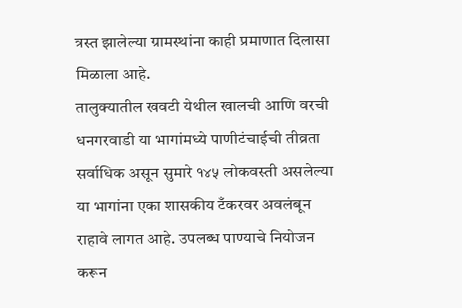त्रस्त झालेल्या ग्रामस्थांना काही प्रमाणात दिलासा मिळाला आहे.
तालुक्यातील खवटी येथील खालची आणि वरची धनगरवाडी या भागांमध्ये पाणीटंचाईची तीव्रता सर्वाधिक असून सुमारे १४५ लोकवस्ती असलेल्या या भागांना एका शासकीय टँकरवर अवलंबून राहावे लागत आहे. उपलब्ध पाण्याचे नियोजन करून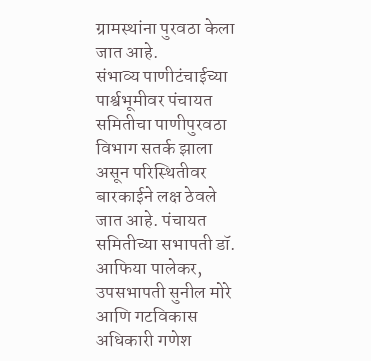ग्रामस्थांना पुरवठा केला जात आहे.
संभाव्य पाणीटंचाईच्या पार्श्वभूमीवर पंचायत समितीचा पाणीपुरवठा विभाग सतर्क झाला असून परिस्थितीवर बारकाईने लक्ष ठेवले जात आहे. पंचायत समितीच्या सभापती डॉ. आफिया पालेकर, उपसभापती सुनील मोरे आणि गटविकास अधिकारी गणेश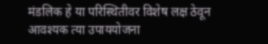मंडलिक हे या परिस्थितीवर विशेष लक्ष ठेवून आवश्यक त्या उपाययोजना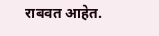राबवत आहेत.